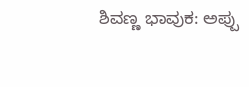ಶಿವಣ್ಣ ಭಾವುಕ: ಅಪ್ಪು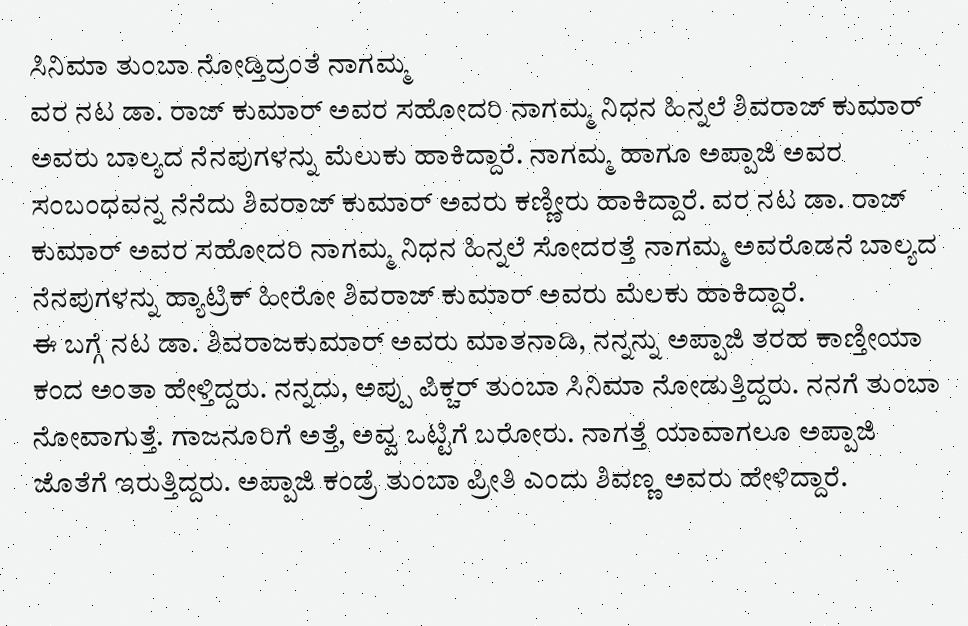ಸಿನಿಮಾ ತುಂಬಾ ನೋಡ್ತಿದ್ರಂತೆ ನಾಗಮ್ಮ
ವರ ನಟ ಡಾ. ರಾಜ್ ಕುಮಾರ್ ಅವರ ಸಹೋದರಿ ನಾಗಮ್ಮ ನಿಧನ ಹಿನ್ನಲೆ ಶಿವರಾಜ್ ಕುಮಾರ್ ಅವರು ಬಾಲ್ಯದ ನೆನಪುಗಳನ್ನು ಮೆಲುಕು ಹಾಕಿದ್ದಾರೆ. ನಾಗಮ್ಮ ಹಾಗೂ ಅಪ್ಪಾಜಿ ಅವರ ಸಂಬಂಧವನ್ನ ನೆನೆದು ಶಿವರಾಜ್ ಕುಮಾರ್ ಅವರು ಕಣ್ಣೀರು ಹಾಕಿದ್ದಾರೆ. ವರ ನಟ ಡಾ. ರಾಜ್ ಕುಮಾರ್ ಅವರ ಸಹೋದರಿ ನಾಗಮ್ಮ ನಿಧನ ಹಿನ್ನಲೆ ಸೋದರತ್ತೆ ನಾಗಮ್ಮ ಅವರೊಡನೆ ಬಾಲ್ಯದ ನೆನಪುಗಳನ್ನು ಹ್ಯಾಟ್ರಿಕ್ ಹೀರೋ ಶಿವರಾಜ್ ಕುಮಾರ್ ಅವರು ಮೆಲಕು ಹಾಕಿದ್ದಾರೆ.
ಈ ಬಗ್ಗೆ ನಟ ಡಾ. ಶಿವರಾಜಕುಮಾರ್ ಅವರು ಮಾತನಾಡಿ, ನನ್ನನ್ನು ಅಪ್ಪಾಜಿ ತರಹ ಕಾಣ್ತೀಯಾ ಕಂದ ಅಂತಾ ಹೇಳ್ತಿದ್ದರು. ನನ್ನದು, ಅಪ್ಪು ಪಿಕ್ಚರ್ ತುಂಬಾ ಸಿನಿಮಾ ನೋಡುತ್ತಿದ್ದರು. ನನಗೆ ತುಂಬಾ ನೋವಾಗುತ್ತೆ. ಗಾಜನೂರಿಗೆ ಅತ್ತೆ, ಅವ್ವ ಒಟ್ಟಿಗೆ ಬರೋರು. ನಾಗತ್ತೆ ಯಾವಾಗಲೂ ಅಪ್ಪಾಜಿ ಜೊತೆಗೆ ಇರುತ್ತಿದ್ದರು. ಅಪ್ಪಾಜಿ ಕಂಡ್ರೆ ತುಂಬಾ ಪ್ರೀತಿ ಎಂದು ಶಿವಣ್ಣ ಅವರು ಹೇಳಿದ್ದಾರೆ.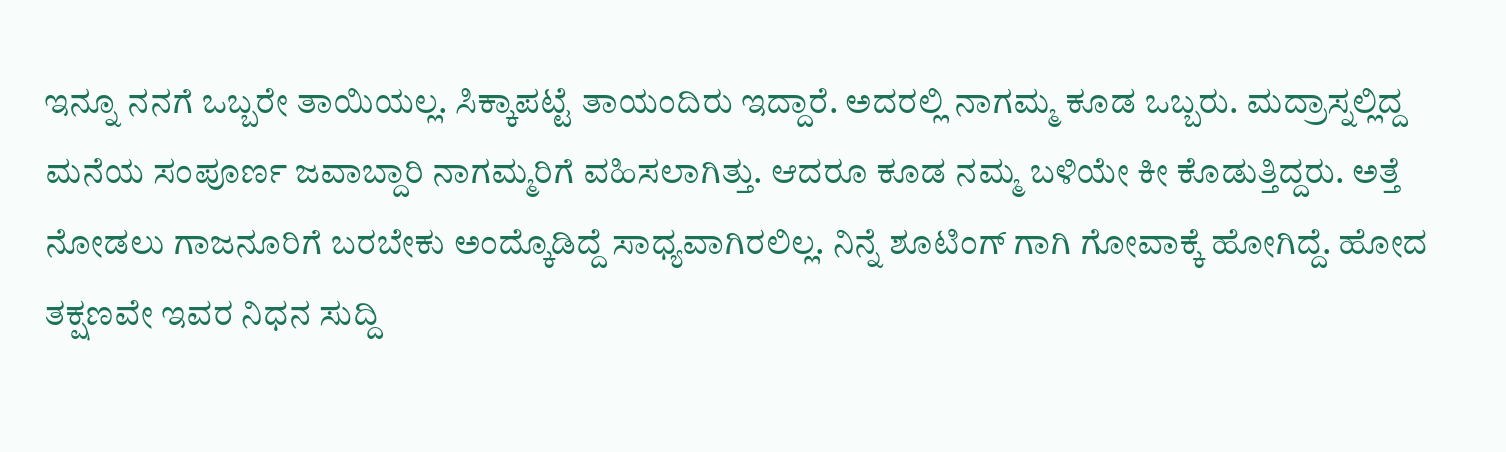ಇನ್ನೂ ನನಗೆ ಒಬ್ಬರೇ ತಾಯಿಯಲ್ಲ. ಸಿಕ್ಕಾಪಟ್ಟೆ ತಾಯಂದಿರು ಇದ್ದಾರೆ. ಅದರಲ್ಲಿ ನಾಗಮ್ಮ ಕೂಡ ಒಬ್ಬರು. ಮದ್ರಾಸ್ನಲ್ಲಿದ್ದ ಮನೆಯ ಸಂಪೂರ್ಣ ಜವಾಬ್ದಾರಿ ನಾಗಮ್ಮರಿಗೆ ವಹಿಸಲಾಗಿತ್ತು. ಆದರೂ ಕೂಡ ನಮ್ಮ ಬಳಿಯೇ ಕೀ ಕೊಡುತ್ತಿದ್ದರು. ಅತ್ತೆ ನೋಡಲು ಗಾಜನೂರಿಗೆ ಬರಬೇಕು ಅಂದ್ಕೊಡಿದ್ದೆ ಸಾಧ್ಯವಾಗಿರಲಿಲ್ಲ. ನಿನ್ನೆ ಶೂಟಿಂಗ್ ಗಾಗಿ ಗೋವಾಕ್ಕೆ ಹೋಗಿದ್ದೆ. ಹೋದ ತಕ್ಷಣವೇ ಇವರ ನಿಧನ ಸುದ್ದಿ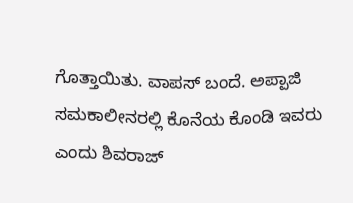ಗೊತ್ತಾಯಿತು. ವಾಪಸ್ ಬಂದೆ. ಅಪ್ಪಾಜಿ ಸಮಕಾಲೀನರಲ್ಲಿ ಕೊನೆಯ ಕೊಂಡಿ ಇವರು ಎಂದು ಶಿವರಾಜ್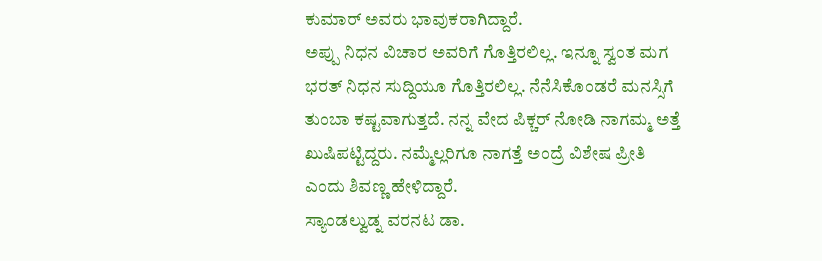ಕುಮಾರ್ ಅವರು ಭಾವುಕರಾಗಿದ್ದಾರೆ.
ಅಪ್ಪು ನಿಧನ ವಿಚಾರ ಅವರಿಗೆ ಗೊತ್ತಿರಲಿಲ್ಲ. ಇನ್ನೂ ಸ್ವಂತ ಮಗ ಭರತ್ ನಿಧನ ಸುದ್ದಿಯೂ ಗೊತ್ತಿರಲಿಲ್ಲ. ನೆನೆಸಿಕೊಂಡರೆ ಮನಸ್ಸಿಗೆ ತುಂಬಾ ಕಷ್ಟವಾಗುತ್ತದೆ. ನನ್ನ ವೇದ ಪಿಕ್ಚರ್ ನೋಡಿ ನಾಗಮ್ಮ ಅತ್ತೆ ಖುಷಿಪಟ್ಟಿದ್ದರು. ನಮ್ಮೆಲ್ಲರಿಗೂ ನಾಗತ್ತೆ ಅಂದ್ರೆ ವಿಶೇಷ ಪ್ರೀತಿ ಎಂದು ಶಿವಣ್ಣ ಹೇಳಿದ್ದಾರೆ.
ಸ್ಯಾಂಡಲ್ವುಡ್ನ ವರನಟ ಡಾ.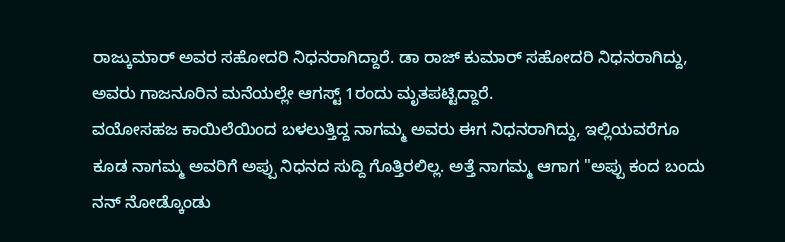ರಾಜ್ಕುಮಾರ್ ಅವರ ಸಹೋದರಿ ನಿಧನರಾಗಿದ್ದಾರೆ. ಡಾ ರಾಜ್ ಕುಮಾರ್ ಸಹೋದರಿ ನಿಧನರಾಗಿದ್ದು, ಅವರು ಗಾಜನೂರಿನ ಮನೆಯಲ್ಲೇ ಆಗಸ್ಟ್ 1ರಂದು ಮೃತಪಟ್ಟಿದ್ದಾರೆ.
ವಯೋಸಹಜ ಕಾಯಿಲೆಯಿಂದ ಬಳಲುತ್ತಿದ್ದ ನಾಗಮ್ಮ ಅವರು ಈಗ ನಿಧನರಾಗಿದ್ದು, ಇಲ್ಲಿಯವರೆಗೂ ಕೂಡ ನಾಗಮ್ಮ ಅವರಿಗೆ ಅಪ್ಪು ನಿಧನದ ಸುದ್ದಿ ಗೊತ್ತಿರಲಿಲ್ಲ. ಅತ್ತೆ ನಾಗಮ್ಮ ಆಗಾಗ "ಅಪ್ಪು ಕಂದ ಬಂದು ನನ್ ನೋಡ್ಕೊಂಡು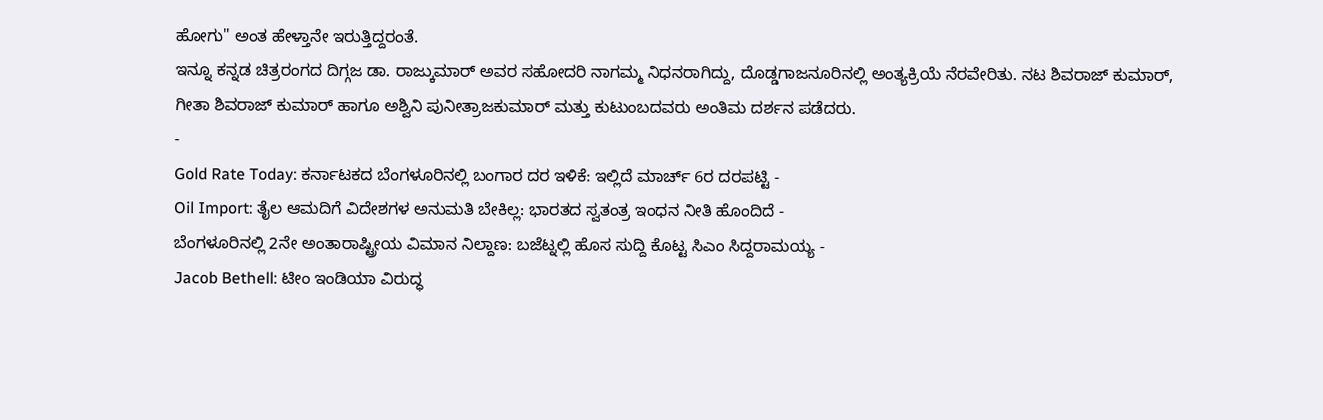ಹೋಗು" ಅಂತ ಹೇಳ್ತಾನೇ ಇರುತ್ತಿದ್ದರಂತೆ.
ಇನ್ನೂ ಕನ್ನಡ ಚಿತ್ರರಂಗದ ದಿಗ್ಗಜ ಡಾ. ರಾಜ್ಕುಮಾರ್ ಅವರ ಸಹೋದರಿ ನಾಗಮ್ಮ ನಿಧನರಾಗಿದ್ದು, ದೊಡ್ಡಗಾಜನೂರಿನಲ್ಲಿ ಅಂತ್ಯಕ್ರಿಯೆ ನೆರವೇರಿತು. ನಟ ಶಿವರಾಜ್ ಕುಮಾರ್, ಗೀತಾ ಶಿವರಾಜ್ ಕುಮಾರ್ ಹಾಗೂ ಅಶ್ವಿನಿ ಪುನೀತ್ರಾಜಕುಮಾರ್ ಮತ್ತು ಕುಟುಂಬದವರು ಅಂತಿಮ ದರ್ಶನ ಪಡೆದರು.
-
Gold Rate Today: ಕರ್ನಾಟಕದ ಬೆಂಗಳೂರಿನಲ್ಲಿ ಬಂಗಾರ ದರ ಇಳಿಕೆ: ಇಲ್ಲಿದೆ ಮಾರ್ಚ್ 6ರ ದರಪಟ್ಟಿ -
Oil Import: ತೈಲ ಆಮದಿಗೆ ವಿದೇಶಗಳ ಅನುಮತಿ ಬೇಕಿಲ್ಲ: ಭಾರತದ ಸ್ವತಂತ್ರ ಇಂಧನ ನೀತಿ ಹೊಂದಿದೆ -
ಬೆಂಗಳೂರಿನಲ್ಲಿ 2ನೇ ಅಂತಾರಾಷ್ಟ್ರೀಯ ವಿಮಾನ ನಿಲ್ದಾಣ: ಬಜೆಟ್ನಲ್ಲಿ ಹೊಸ ಸುದ್ದಿ ಕೊಟ್ಟ ಸಿಎಂ ಸಿದ್ದರಾಮಯ್ಯ -
Jacob Bethell: ಟೀಂ ಇಂಡಿಯಾ ವಿರುದ್ಧ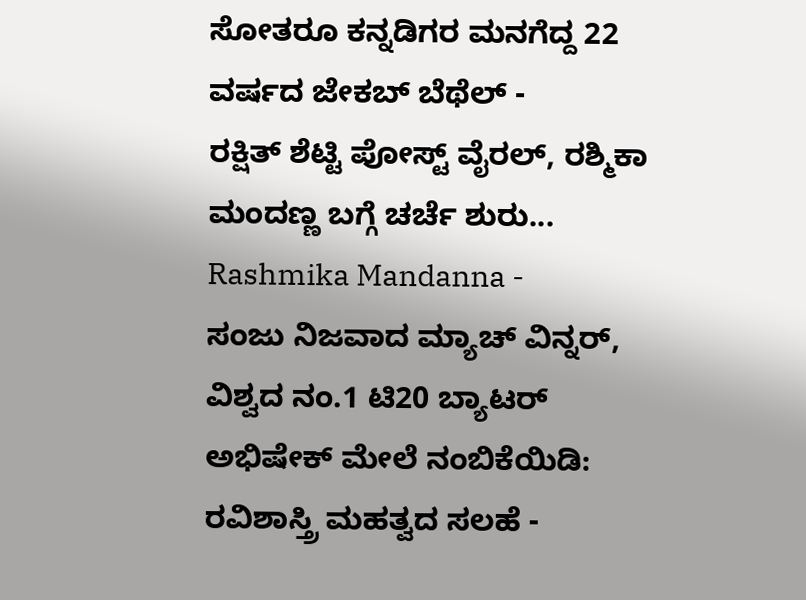ಸೋತರೂ ಕನ್ನಡಿಗರ ಮನಗೆದ್ದ 22 ವರ್ಷದ ಜೇಕಬ್ ಬೆಥೆಲ್ -
ರಕ್ಷಿತ್ ಶೆಟ್ಟಿ ಪೋಸ್ಟ್ ವೈರಲ್, ರಶ್ಮಿಕಾ ಮಂದಣ್ಣ ಬಗ್ಗೆ ಚರ್ಚೆ ಶುರು... Rashmika Mandanna -
ಸಂಜು ನಿಜವಾದ ಮ್ಯಾಚ್ ವಿನ್ನರ್, ವಿಶ್ವದ ನಂ.1 ಟಿ20 ಬ್ಯಾಟರ್ ಅಭಿಷೇಕ್ ಮೇಲೆ ನಂಬಿಕೆಯಿಡಿ: ರವಿಶಾಸ್ತ್ರಿ ಮಹತ್ವದ ಸಲಹೆ -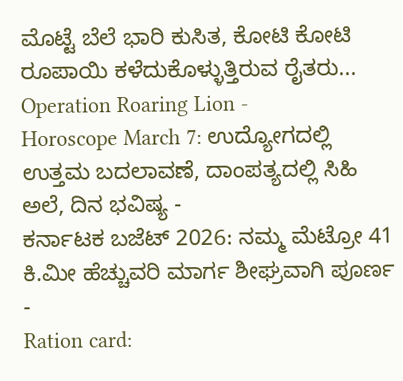ಮೊಟ್ಟೆ ಬೆಲೆ ಭಾರಿ ಕುಸಿತ, ಕೋಟಿ ಕೋಟಿ ರೂಪಾಯಿ ಕಳೆದುಕೊಳ್ಳುತ್ತಿರುವ ರೈತರು... Operation Roaring Lion -
Horoscope March 7: ಉದ್ಯೋಗದಲ್ಲಿ ಉತ್ತಮ ಬದಲಾವಣೆ, ದಾಂಪತ್ಯದಲ್ಲಿ ಸಿಹಿ ಅಲೆ, ದಿನ ಭವಿಷ್ಯ -
ಕರ್ನಾಟಕ ಬಜೆಟ್ 2026: ನಮ್ಮ ಮೆಟ್ರೋ 41 ಕಿ.ಮೀ ಹೆಚ್ಚುವರಿ ಮಾರ್ಗ ಶೀಘ್ರವಾಗಿ ಪೂರ್ಣ -
Ration card: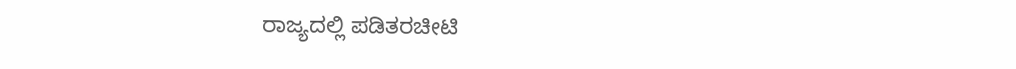ರಾಜ್ಯದಲ್ಲಿ ಪಡಿತರಚೀಟಿ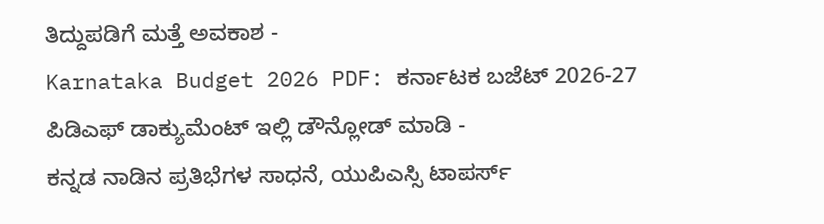ತಿದ್ದುಪಡಿಗೆ ಮತ್ತೆ ಅವಕಾಶ -
Karnataka Budget 2026 PDF: ಕರ್ನಾಟಕ ಬಜೆಟ್ 2026-27 ಪಿಡಿಎಫ್ ಡಾಕ್ಯುಮೆಂಟ್ ಇಲ್ಲಿ ಡೌನ್ಲೋಡ್ ಮಾಡಿ -
ಕನ್ನಡ ನಾಡಿನ ಪ್ರತಿಭೆಗಳ ಸಾಧನೆ, ಯುಪಿಎಸ್ಸಿ ಟಾಪರ್ಸ್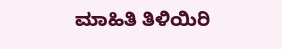ಮಾಹಿತಿ ತಿಳಿಯಿರಿ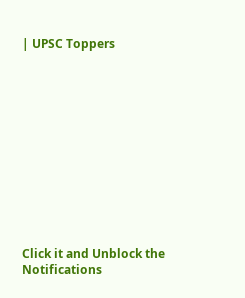| UPSC Toppers












Click it and Unblock the Notifications